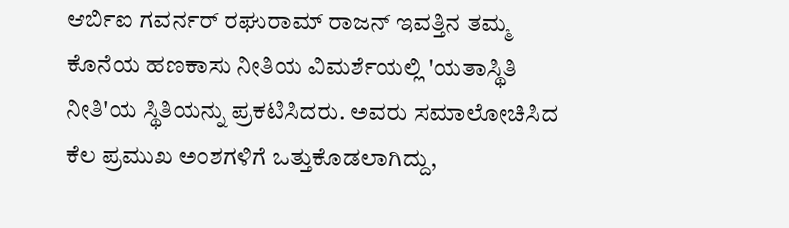ಆರ್ಬಿಐ ಗವರ್ನರ್ ರಘುರಾಮ್ ರಾಜನ್ ಇವತ್ತಿನ ತಮ್ಮ ಕೊನೆಯ ಹಣಕಾಸು ನೀತಿಯ ವಿಮರ್ಶೆಯಲ್ಲಿ 'ಯತಾಸ್ಥಿತಿ ನೀತಿ'ಯ ಸ್ಥಿತಿಯನ್ನು ಪ್ರಕಟಿಸಿದರು. ಅವರು ಸಮಾಲೋಚಿಸಿದ ಕೆಲ ಪ್ರಮುಖ ಅಂಶಗಳಿಗೆ ಒತ್ತುಕೊಡಲಾಗಿದ್ದು,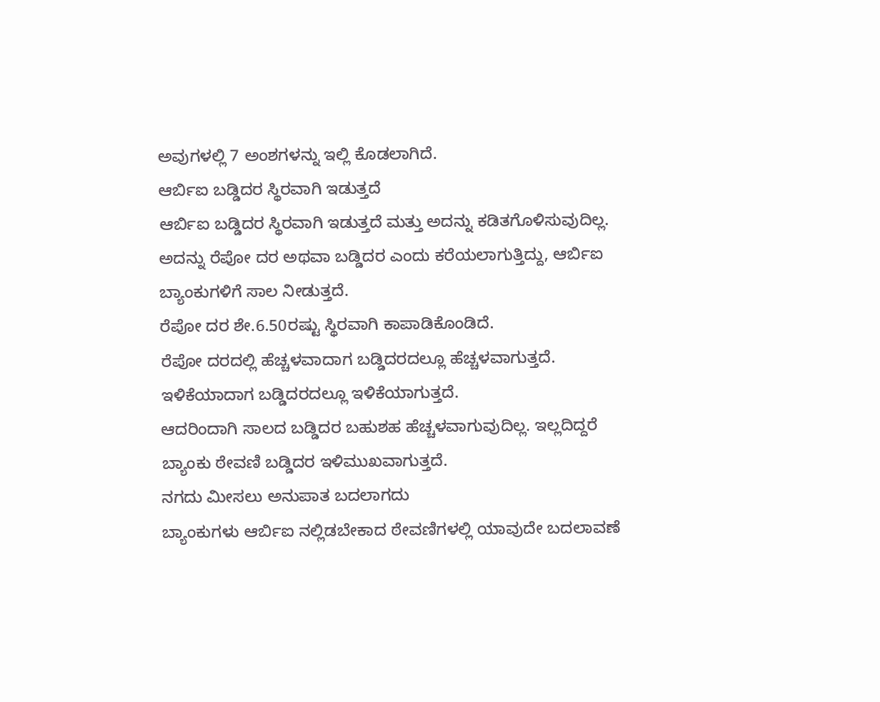ಅವುಗಳಲ್ಲಿ 7 ಅಂಶಗಳನ್ನು ಇಲ್ಲಿ ಕೊಡಲಾಗಿದೆ.
ಆರ್ಬಿಐ ಬಡ್ಡಿದರ ಸ್ಥಿರವಾಗಿ ಇಡುತ್ತದೆ
ಆರ್ಬಿಐ ಬಡ್ಡಿದರ ಸ್ಥಿರವಾಗಿ ಇಡುತ್ತದೆ ಮತ್ತು ಅದನ್ನು ಕಡಿತಗೊಳಿಸುವುದಿಲ್ಲ. ಅದನ್ನು ರೆಪೋ ದರ ಅಥವಾ ಬಡ್ಡಿದರ ಎಂದು ಕರೆಯಲಾಗುತ್ತಿದ್ದು, ಆರ್ಬಿಐ ಬ್ಯಾಂಕುಗಳಿಗೆ ಸಾಲ ನೀಡುತ್ತದೆ.
ರೆಪೋ ದರ ಶೇ.6.50ರಷ್ಟು ಸ್ಥಿರವಾಗಿ ಕಾಪಾಡಿಕೊಂಡಿದೆ.
ರೆಪೋ ದರದಲ್ಲಿ ಹೆಚ್ಚಳವಾದಾಗ ಬಡ್ಡಿದರದಲ್ಲೂ ಹೆಚ್ಚಳವಾಗುತ್ತದೆ. ಇಳಿಕೆಯಾದಾಗ ಬಡ್ಡಿದರದಲ್ಲೂ ಇಳಿಕೆಯಾಗುತ್ತದೆ.
ಆದರಿಂದಾಗಿ ಸಾಲದ ಬಡ್ಡಿದರ ಬಹುಶಹ ಹೆಚ್ಚಳವಾಗುವುದಿಲ್ಲ. ಇಲ್ಲದಿದ್ದರೆ ಬ್ಯಾಂಕು ಠೇವಣಿ ಬಡ್ಡಿದರ ಇಳಿಮುಖವಾಗುತ್ತದೆ.
ನಗದು ಮೀಸಲು ಅನುಪಾತ ಬದಲಾಗದು
ಬ್ಯಾಂಕುಗಳು ಆರ್ಬಿಐ ನಲ್ಲಿಡಬೇಕಾದ ಠೇವಣಿಗಳಲ್ಲಿ ಯಾವುದೇ ಬದಲಾವಣೆ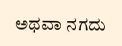ಅಥವಾ ನಗದು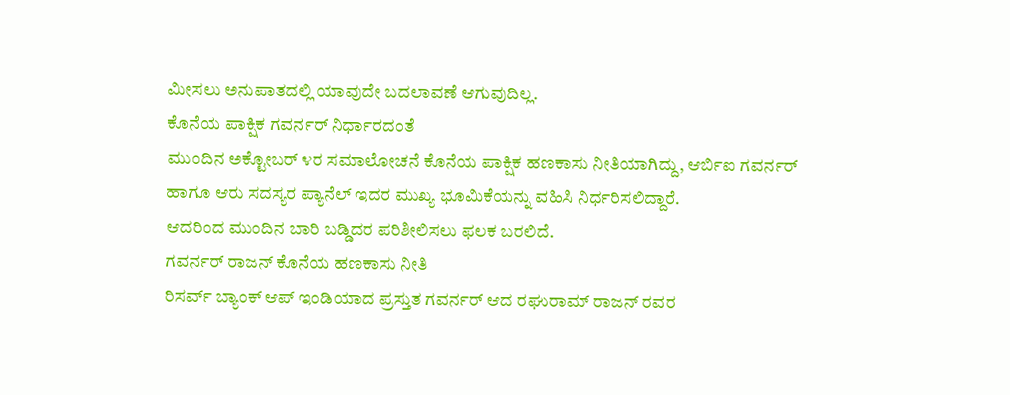ಮೀಸಲು ಅನುಪಾತದಲ್ಲಿ ಯಾವುದೇ ಬದಲಾವಣೆ ಆಗುವುದಿಲ್ಲ.
ಕೊನೆಯ ಪಾಕ್ಷಿಕ ಗವರ್ನರ್ ನಿರ್ಧಾರದಂತೆ
ಮುಂದಿನ ಅಕ್ಟೋಬರ್ ೪ರ ಸಮಾಲೋಚನೆ ಕೊನೆಯ ಪಾಕ್ಷಿಕ ಹಣಕಾಸು ನೀತಿಯಾಗಿದ್ದು, ಆರ್ಬಿಐ ಗವರ್ನರ್ ಹಾಗೂ ಆರು ಸದಸ್ಯರ ಪ್ಯಾನೆಲ್ ಇದರ ಮುಖ್ಯ ಭೂಮಿಕೆಯನ್ನು ವಹಿಸಿ ನಿರ್ಧರಿಸಲಿದ್ದಾರೆ.
ಆದರಿಂದ ಮುಂದಿನ ಬಾರಿ ಬಡ್ಡಿದರ ಪರಿಶೀಲಿಸಲು ಫಲಕ ಬರಲಿದೆ.
ಗವರ್ನರ್ ರಾಜನ್ ಕೊನೆಯ ಹಣಕಾಸು ನೀತಿ
ರಿಸರ್ವ್ ಬ್ಯಾಂಕ್ ಆಪ್ ಇಂಡಿಯಾದ ಪ್ರಸ್ತುತ ಗವರ್ನರ್ ಆದ ರಘುರಾಮ್ ರಾಜನ್ ರವರ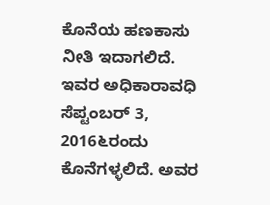ಕೊನೆಯ ಹಣಕಾಸು ನೀತಿ ಇದಾಗಲಿದೆ.
ಇವರ ಅಧಿಕಾರಾವಧಿ ಸೆಪ್ಟಂಬರ್ 3, 2016೬ರಂದು ಕೊನೆಗಳ್ಳಲಿದೆ. ಅವರ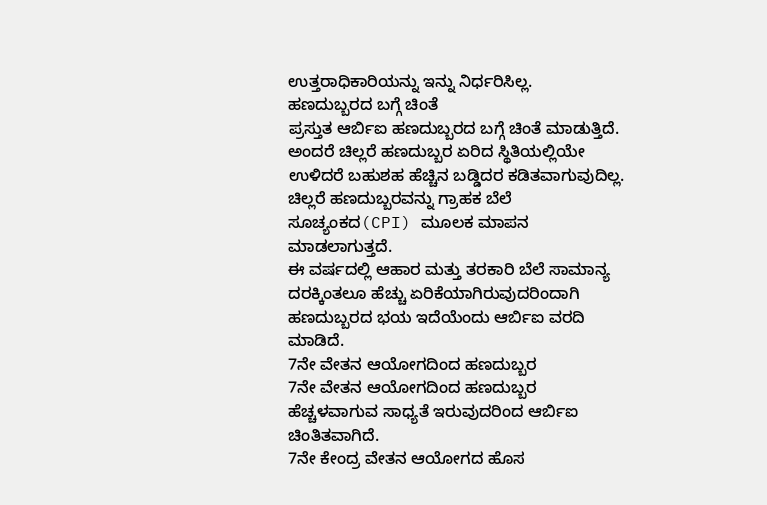ಉತ್ತರಾಧಿಕಾರಿಯನ್ನು ಇನ್ನು ನಿರ್ಧರಿಸಿಲ್ಲ.
ಹಣದುಬ್ಬರದ ಬಗ್ಗೆ ಚಿಂತೆ
ಪ್ರಸ್ತುತ ಆರ್ಬಿಐ ಹಣದುಬ್ಬರದ ಬಗ್ಗೆ ಚಿಂತೆ ಮಾಡುತ್ತಿದೆ. ಅಂದರೆ ಚಿಲ್ಲರೆ ಹಣದುಬ್ಬರ ಏರಿದ ಸ್ಥಿತಿಯಲ್ಲಿಯೇ ಉಳಿದರೆ ಬಹುಶಹ ಹೆಚ್ಚಿನ ಬಡ್ಡಿದರ ಕಡಿತವಾಗುವುದಿಲ್ಲ.
ಚಿಲ್ಲರೆ ಹಣದುಬ್ಬರವನ್ನು ಗ್ರಾಹಕ ಬೆಲೆ ಸೂಚ್ಯಂಕದ(CPI) ಮೂಲಕ ಮಾಪನ ಮಾಡಲಾಗುತ್ತದೆ.
ಈ ವರ್ಷದಲ್ಲಿ ಆಹಾರ ಮತ್ತು ತರಕಾರಿ ಬೆಲೆ ಸಾಮಾನ್ಯ ದರಕ್ಕಿಂತಲೂ ಹೆಚ್ಚು ಏರಿಕೆಯಾಗಿರುವುದರಿಂದಾಗಿ ಹಣದುಬ್ಬರದ ಭಯ ಇದೆಯೆಂದು ಆರ್ಬಿಐ ವರದಿ ಮಾಡಿದೆ.
7ನೇ ವೇತನ ಆಯೋಗದಿಂದ ಹಣದುಬ್ಬರ
7ನೇ ವೇತನ ಆಯೋಗದಿಂದ ಹಣದುಬ್ಬರ ಹೆಚ್ಚಳವಾಗುವ ಸಾಧ್ಯತೆ ಇರುವುದರಿಂದ ಆರ್ಬಿಐ ಚಿಂತಿತವಾಗಿದೆ.
7ನೇ ಕೇಂದ್ರ ವೇತನ ಆಯೋಗದ ಹೊಸ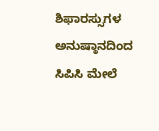ಶಿಫಾರಸ್ಸುಗಳ ಅನುಷ್ಠಾನದಿಂದ ಸಿಪಿಸಿ ಮೇಲೆ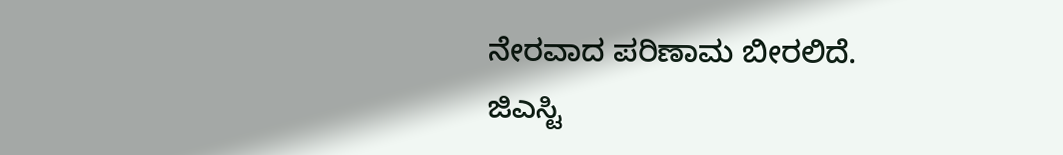ನೇರವಾದ ಪರಿಣಾಮ ಬೀರಲಿದೆ.
ಜಿಎಸ್ಟಿ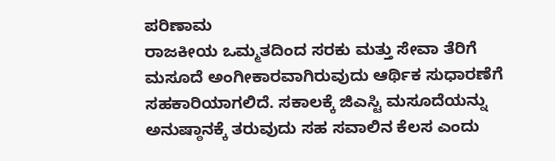ಪರಿಣಾಮ
ರಾಜಕೀಯ ಒಮ್ಮತದಿಂದ ಸರಕು ಮತ್ತು ಸೇವಾ ತೆರಿಗೆ ಮಸೂದೆ ಅಂಗೀಕಾರವಾಗಿರುವುದು ಆರ್ಥಿಕ ಸುಧಾರಣೆಗೆ ಸಹಕಾರಿಯಾಗಲಿದೆ. ಸಕಾಲಕ್ಕೆ ಜಿಎಸ್ಟಿ ಮಸೂದೆಯನ್ನು ಅನುಷ್ಠಾನಕ್ಕೆ ತರುವುದು ಸಹ ಸವಾಲಿನ ಕೆಲಸ ಎಂದು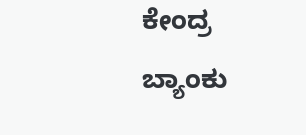ಕೇಂದ್ರ ಬ್ಯಾಂಕು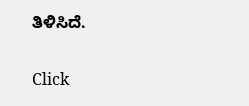ತಿಳಿಸಿದೆ.


Click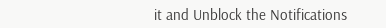it and Unblock the Notifications